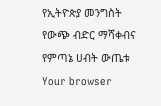የኢትዮጵያ መንግስት የውጭ ብድር ማሻቀብና የምጣኔ ሀብት ውጤቱ
Your browser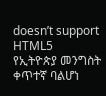doesn’t support HTML5
የኢትዮጵያ መንግስት ቀጥተኛ ባልሆነ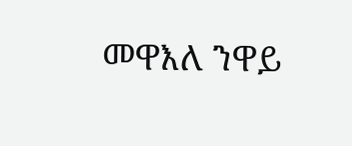መዋእለ ንዋይ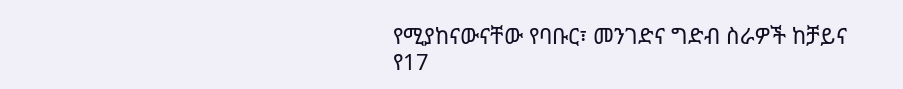የሚያከናውናቸው የባቡር፣ መንገድና ግድብ ስራዎች ከቻይና የ17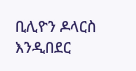ቢሊዮን ዶላርስ እንዲበደር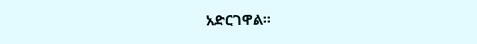አድርገዋል።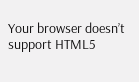Your browser doesn’t support HTML5